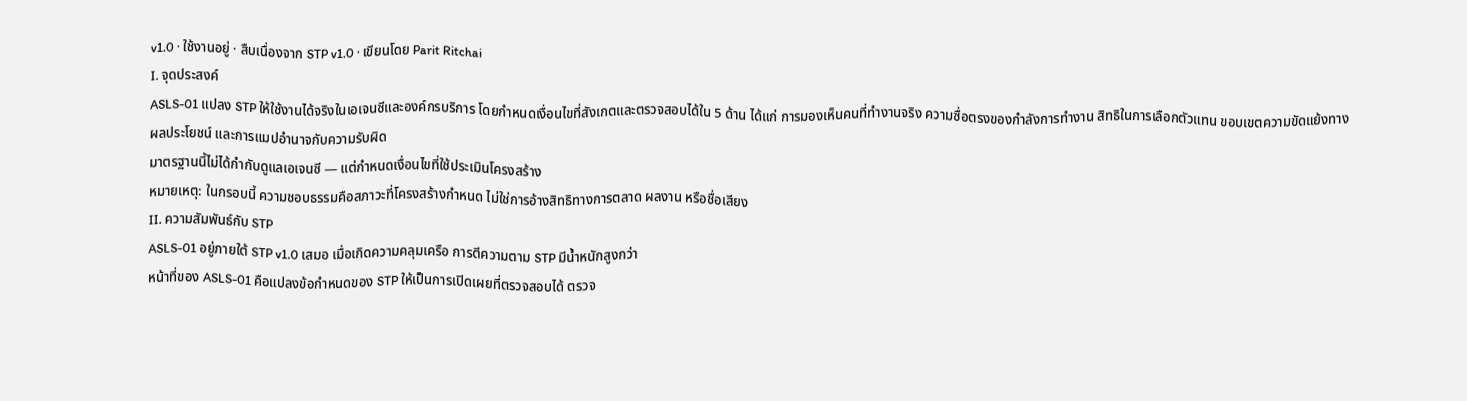v1.0 · ใช้งานอยู่ · สืบเนื่องจาก STP v1.0 · เขียนโดย Parit Ritchai
I. จุดประสงค์
ASLS-01 แปลง STP ให้ใช้งานได้จริงในเอเจนซีและองค์กรบริการ โดยกำหนดเงื่อนไขที่สังเกตและตรวจสอบได้ใน 5 ด้าน ได้แก่ การมองเห็นคนที่ทำงานจริง ความซื่อตรงของกำลังการทำงาน สิทธิในการเลือกตัวแทน ขอบเขตความขัดแย้งทางผลประโยชน์ และการแมปอำนาจกับความรับผิด
มาตรฐานนี้ไม่ได้กำกับดูแลเอเจนซี — แต่กำหนดเงื่อนไขที่ใช้ประเมินโครงสร้าง
หมายเหตุ: ในกรอบนี้ ความชอบธรรมคือสภาวะที่โครงสร้างกำหนด ไม่ใช่การอ้างสิทธิทางการตลาด ผลงาน หรือชื่อเสียง
II. ความสัมพันธ์กับ STP
ASLS-01 อยู่ภายใต้ STP v1.0 เสมอ เมื่อเกิดความคลุมเครือ การตีความตาม STP มีน้ำหนักสูงกว่า
หน้าที่ของ ASLS-01 คือแปลงข้อกำหนดของ STP ให้เป็นการเปิดเผยที่ตรวจสอบได้ ตรวจ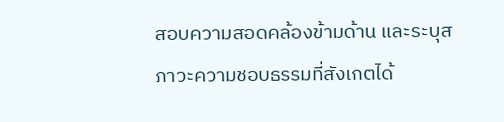สอบความสอดคล้องข้ามด้าน และระบุสภาวะความชอบธรรมที่สังเกตได้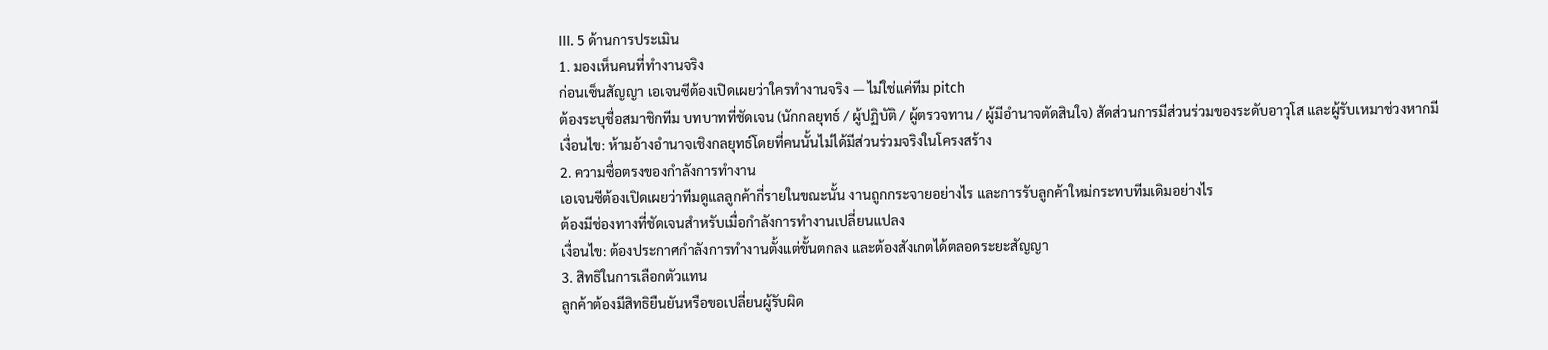III. 5 ด้านการประเมิน
1. มองเห็นคนที่ทำงานจริง
ก่อนเซ็นสัญญา เอเจนซีต้องเปิดเผยว่าใครทำงานจริง — ไม่ใช่แค่ทีม pitch
ต้องระบุชื่อสมาชิกทีม บทบาทที่ชัดเจน (นักกลยุทธ์ / ผู้ปฏิบัติ / ผู้ตรวจทาน / ผู้มีอำนาจตัดสินใจ) สัดส่วนการมีส่วนร่วมของระดับอาวุโส และผู้รับเหมาช่วงหากมี
เงื่อนไข: ห้ามอ้างอำนาจเชิงกลยุทธ์โดยที่คนนั้นไม่ได้มีส่วนร่วมจริงในโครงสร้าง
2. ความซื่อตรงของกำลังการทำงาน
เอเจนซีต้องเปิดเผยว่าทีมดูแลลูกค้ากี่รายในขณะนั้น งานถูกกระจายอย่างไร และการรับลูกค้าใหม่กระทบทีมเดิมอย่างไร
ต้องมีช่องทางที่ชัดเจนสำหรับเมื่อกำลังการทำงานเปลี่ยนแปลง
เงื่อนไข: ต้องประกาศกำลังการทำงานตั้งแต่ขั้นตกลง และต้องสังเกตได้ตลอดระยะสัญญา
3. สิทธิในการเลือกตัวแทน
ลูกค้าต้องมีสิทธิยืนยันหรือขอเปลี่ยนผู้รับผิด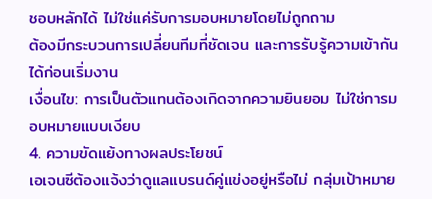ชอบหลักได้ ไม่ใช่แค่รับการมอบหมายโดยไม่ถูกถาม
ต้องมีกระบวนการเปลี่ยนทีมที่ชัดเจน และการรับรู้ความเข้ากันได้ก่อนเริ่มงาน
เงื่อนไข: การเป็นตัวแทนต้องเกิดจากความยินยอม ไม่ใช่การมอบหมายแบบเงียบ
4. ความขัดแย้งทางผลประโยชน์
เอเจนซีต้องแจ้งว่าดูแลแบรนด์คู่แข่งอยู่หรือไม่ กลุ่มเป้าหมาย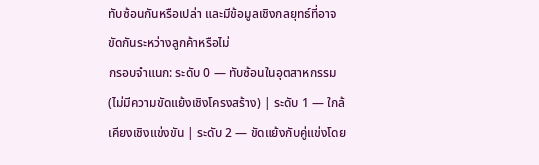ทับซ้อนกันหรือเปล่า และมีข้อมูลเชิงกลยุทธ์ที่อาจขัดกันระหว่างลูกค้าหรือไม่
กรอบจำแนก: ระดับ 0 — ทับซ้อนในอุตสาหกรรม (ไม่มีความขัดแย้งเชิงโครงสร้าง) | ระดับ 1 — ใกล้เคียงเชิงแข่งขัน | ระดับ 2 — ขัดแย้งกับคู่แข่งโดย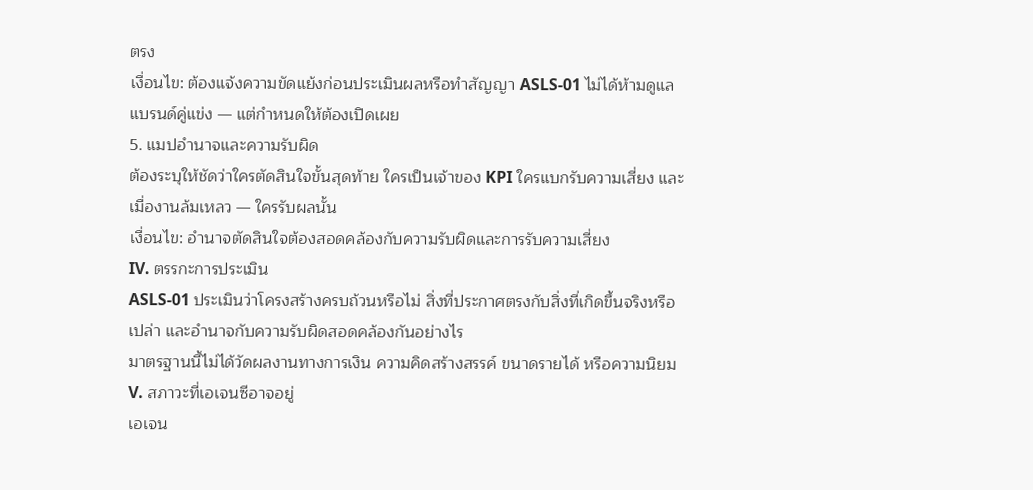ตรง
เงื่อนไข: ต้องแจ้งความขัดแย้งก่อนประเมินผลหรือทำสัญญา ASLS-01 ไม่ได้ห้ามดูแลแบรนด์คู่แข่ง — แต่กำหนดให้ต้องเปิดเผย
5. แมปอำนาจและความรับผิด
ต้องระบุให้ชัดว่าใครตัดสินใจขั้นสุดท้าย ใครเป็นเจ้าของ KPI ใครแบกรับความเสี่ยง และเมื่องานล้มเหลว — ใครรับผลนั้น
เงื่อนไข: อำนาจตัดสินใจต้องสอดคล้องกับความรับผิดและการรับความเสี่ยง
IV. ตรรกะการประเมิน
ASLS-01 ประเมินว่าโครงสร้างครบถ้วนหรือไม่ สิ่งที่ประกาศตรงกับสิ่งที่เกิดขึ้นจริงหรือเปล่า และอำนาจกับความรับผิดสอดคล้องกันอย่างไร
มาตรฐานนี้ไม่ได้วัดผลงานทางการเงิน ความคิดสร้างสรรค์ ขนาดรายได้ หรือความนิยม
V. สภาวะที่เอเจนซีอาจอยู่
เอเจน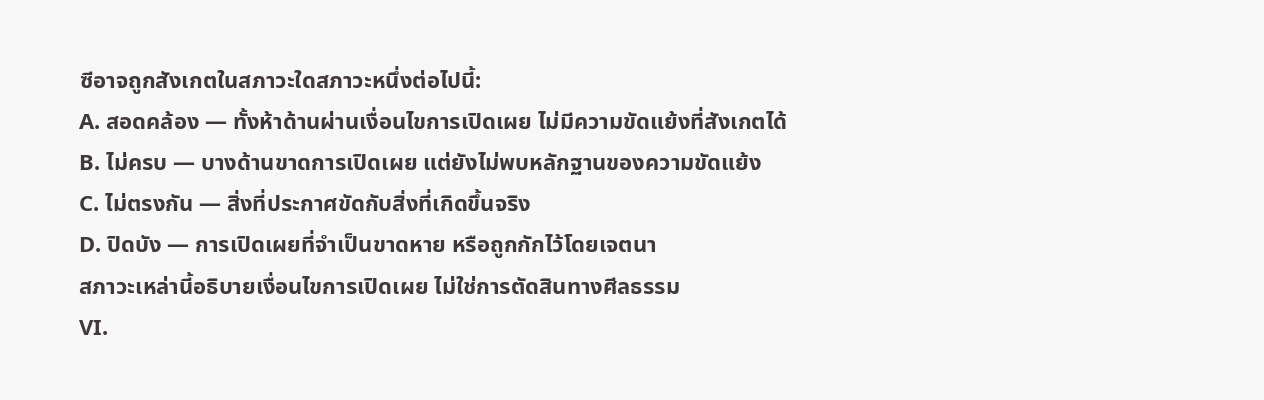ซีอาจถูกสังเกตในสภาวะใดสภาวะหนึ่งต่อไปนี้:
A. สอดคล้อง — ทั้งห้าด้านผ่านเงื่อนไขการเปิดเผย ไม่มีความขัดแย้งที่สังเกตได้
B. ไม่ครบ — บางด้านขาดการเปิดเผย แต่ยังไม่พบหลักฐานของความขัดแย้ง
C. ไม่ตรงกัน — สิ่งที่ประกาศขัดกับสิ่งที่เกิดขึ้นจริง
D. ปิดบัง — การเปิดเผยที่จำเป็นขาดหาย หรือถูกกักไว้โดยเจตนา
สภาวะเหล่านี้อธิบายเงื่อนไขการเปิดเผย ไม่ใช่การตัดสินทางศีลธรรม
VI.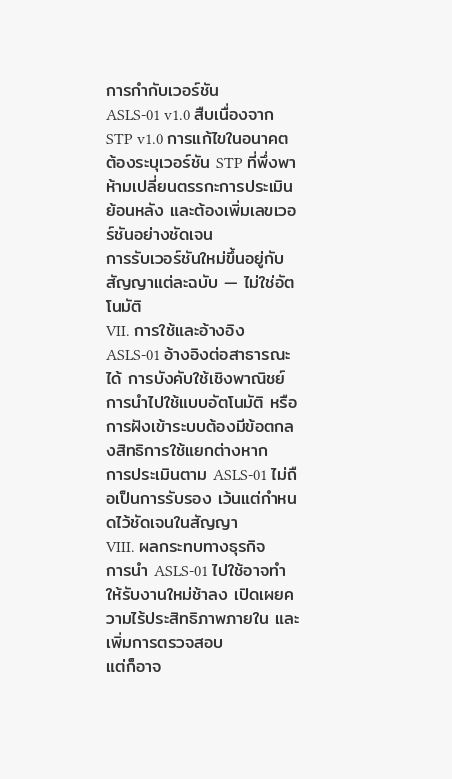การกำกับเวอร์ชัน
ASLS-01 v1.0 สืบเนื่องจาก STP v1.0 การแก้ไขในอนาคตต้องระบุเวอร์ชัน STP ที่พึ่งพา ห้ามเปลี่ยนตรรกะการประเมินย้อนหลัง และต้องเพิ่มเลขเวอร์ชันอย่างชัดเจน
การรับเวอร์ชันใหม่ขึ้นอยู่กับสัญญาแต่ละฉบับ — ไม่ใช่อัตโนมัติ
VII. การใช้และอ้างอิง
ASLS-01 อ้างอิงต่อสาธารณะได้ การบังคับใช้เชิงพาณิชย์ การนำไปใช้แบบอัตโนมัติ หรือการฝังเข้าระบบต้องมีข้อตกลงสิทธิการใช้แยกต่างหาก
การประเมินตาม ASLS-01 ไม่ถือเป็นการรับรอง เว้นแต่กำหนดไว้ชัดเจนในสัญญา
VIII. ผลกระทบทางธุรกิจ
การนำ ASLS-01 ไปใช้อาจทำให้รับงานใหม่ช้าลง เปิดเผยความไร้ประสิทธิภาพภายใน และเพิ่มการตรวจสอบ
แต่ก็อาจ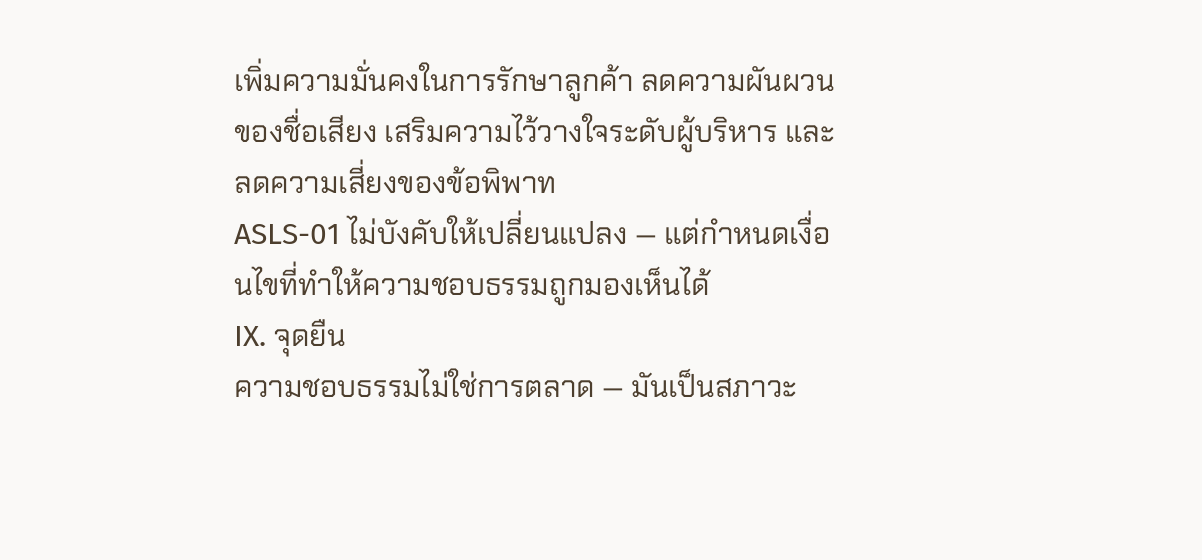เพิ่มความมั่นคงในการรักษาลูกค้า ลดความผันผวนของชื่อเสียง เสริมความไว้วางใจระดับผู้บริหาร และลดความเสี่ยงของข้อพิพาท
ASLS-01 ไม่บังคับให้เปลี่ยนแปลง — แต่กำหนดเงื่อนไขที่ทำให้ความชอบธรรมถูกมองเห็นได้
IX. จุดยืน
ความชอบธรรมไม่ใช่การตลาด — มันเป็นสภาวะ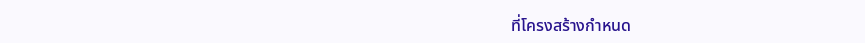ที่โครงสร้างกำหนด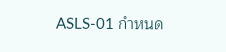ASLS-01 กำหนด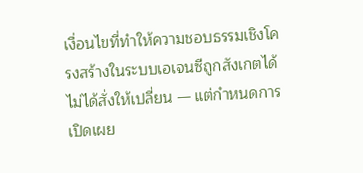เงื่อนไขที่ทำให้ความชอบธรรมเชิงโครงสร้างในระบบเอเจนซีถูกสังเกตได้ ไม่ได้สั่งให้เปลี่ยน — แต่กำหนดการเปิดเผย